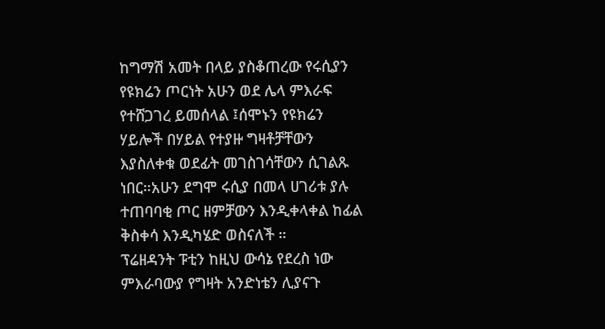ከግማሽ አመት በላይ ያስቆጠረው የሩሲያን የዩክሬን ጦርነት አሁን ወደ ሌላ ምእራፍ የተሸጋገረ ይመሰላል ፤ሰሞኑን የዩክሬን ሃይሎች በሃይል የተያዙ ግዛቶቻቸውን እያስለቀቁ ወደፊት መገስገሳቸውን ሲገልጹ ነበር።አሁን ደግሞ ሩሲያ በመላ ሀገሪቱ ያሉ ተጠባባቂ ጦር ዘምቻውን እንዲቀላቀል ከፊል ቅስቀሳ እንዲካሄድ ወስናለች ።
ፕሬዘዳንት ፑቲን ከዚህ ውሳኔ የደረስ ነው ምእራባውያ የግዛት አንድነቴን ሊያናጉ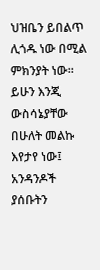ህዝቤን ይበልጥ ሊጎዱ ነው በሚል ምክንያት ነው። ይሁን እንጂ ውስሳኔያቸው በሁለት መልኩ እየታየ ነው፤ አንዳንዶች ያሰቡትን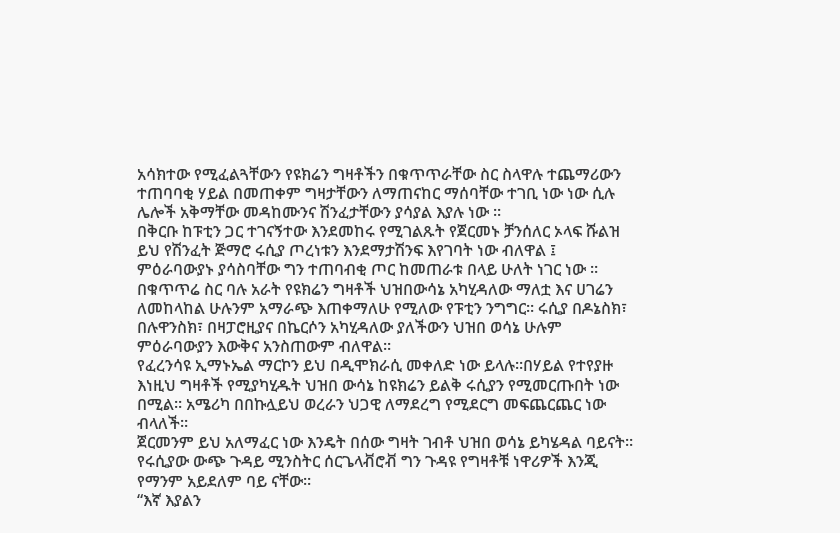አሳክተው የሚፈልጓቸውን የዩክሬን ግዛቶችን በቁጥጥራቸው ስር ስላዋሉ ተጨማሪውን ተጠባባቂ ሃይል በመጠቀም ግዛታቸውን ለማጠናከር ማሰባቸው ተገቢ ነው ነው ሲሉ ሌሎች አቅማቸው መዳከሙንና ሽንፈታቸውን ያሳያል እያሉ ነው ።
በቅርቡ ከፑቲን ጋር ተገናኝተው እንደመከሩ የሚገልጹት የጀርመኑ ቻንሰለር ኦላፍ ሹልዝ ይህ የሽንፈት ጅማሮ ሩሲያ ጦረነቱን እንደማታሽንፍ እየገባት ነው ብለዋል ፤ ምዕራባውያኑ ያሳስባቸው ግን ተጠባብቂ ጦር ከመጠራቱ በላይ ሁለት ነገር ነው ።
በቁጥጥሬ ስር ባሉ አራት የዩክሬን ግዛቶች ህዝበውሳኔ አካሂዳለው ማለቷ እና ሀገሬን ለመከላከል ሁሉንም አማራጭ እጠቀማለሁ የሚለው የፑቲን ንግግር። ሩሲያ በዶኔስክ፣ በሉዋንስክ፣ በዛፓሮዚያና በኬርሶን አካሂዳለው ያለችውን ህዝበ ወሳኔ ሁሉም ምዕራባውያን እውቅና አንስጠውም ብለዋል።
የፈረንሳዩ ኢማኑኤል ማርኮን ይህ በዲሞክራሲ መቀለድ ነው ይላሉ።በሃይል የተየያዙ እነዚህ ግዛቶች የሚያካሂዱት ህዝበ ውሳኔ ከዩክሬን ይልቅ ሩሲያን የሚመርጡበት ነው በሚል። አሜሪካ በበኩሏይህ ወረራን ህጋዊ ለማደረግ የሚደርግ መፍጨርጨር ነው ብላለች።
ጀርመንም ይህ አለማፈር ነው እንዴት በሰው ግዛት ገብቶ ህዝበ ወሳኔ ይካሄዳል ባይናት። የሩሲያው ውጭ ጉዳይ ሚንስትር ሰርጌላቭሮቭ ግን ጉዳዩ የግዛቶቹ ነዋሪዎች እንጂ የማንም አይደለም ባይ ናቸው።
“እኛ እያልን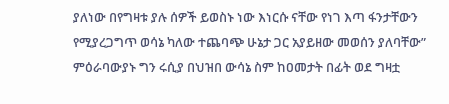ያለነው በየግዛቱ ያሉ ሰዎች ይወስኑ ነው እነርሱ ናቸው የነገ እጣ ፋንታቸውን የሚያረጋግጥ ወሳኔ ካለው ተጨባጭ ሁኔታ ጋር አያይዘው መወሰን ያለባቸው”
ምዕራባውያኑ ግን ሩሲያ በህዝበ ውሳኔ ስም ከዐመታት በፊት ወደ ግዛቷ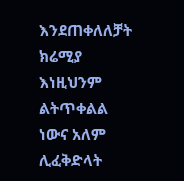እንደጠቀለለቻት ክሬሚያ እነዚህንም ልትጥቀልል ነውና አለም ሊፈቅድላት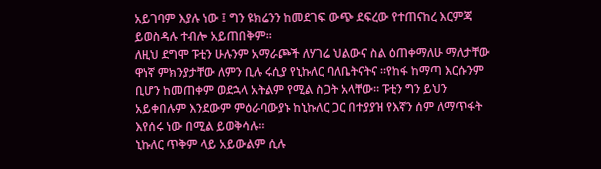አይገባም እያሉ ነው ፤ ግን ዩክሬንን ከመደገፍ ውጭ ደፍረው የተጠናከረ እርምጃ ይወስዳሉ ተብሎ አይጠበቅም።
ለዚህ ደግሞ ፑቲን ሁሉንም አማራጮች ለሃገሬ ህልውና ስል ዕጠቀማለሁ ማለታቸው ዋነኛ ምክንያታቸው ለምን ቢሉ ሩሲያ የኒኩለር ባለቤትናትና ።የከፋ ከማጣ እርሱንም ቢሆን ከመጠቀም ወደኋላ አትልም የሚል ስጋት አላቸው። ፑቲን ግን ይህን አይቀበሉም እንደውም ምዕራባውያኑ ከኒኩለር ጋር በተያያዝ የእኛን ሰም ለማጥፋት እየሰሩ ነው በሚል ይወቅሳሉ።
ኒኩለር ጥቅም ላይ አይውልም ሲሉ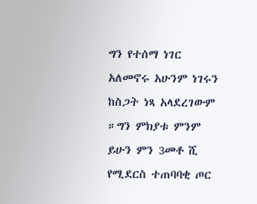ግን የተሰማ ነገር አለመኖሩ አሁንም ነገሩን ከስጋት ነጻ አላደረገውም ።ግን ምክያቱ ምንም ይሁን ምን 3መቶ ሺ የሚደርስ ተጠባባቂ ጦር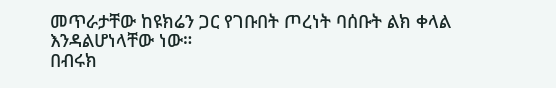መጥራታቸው ከዩክሬን ጋር የገቡበት ጦረነት ባሰቡት ልክ ቀላል እንዳልሆነላቸው ነው።
በብሩክ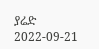ያሬድ
2022-09-21